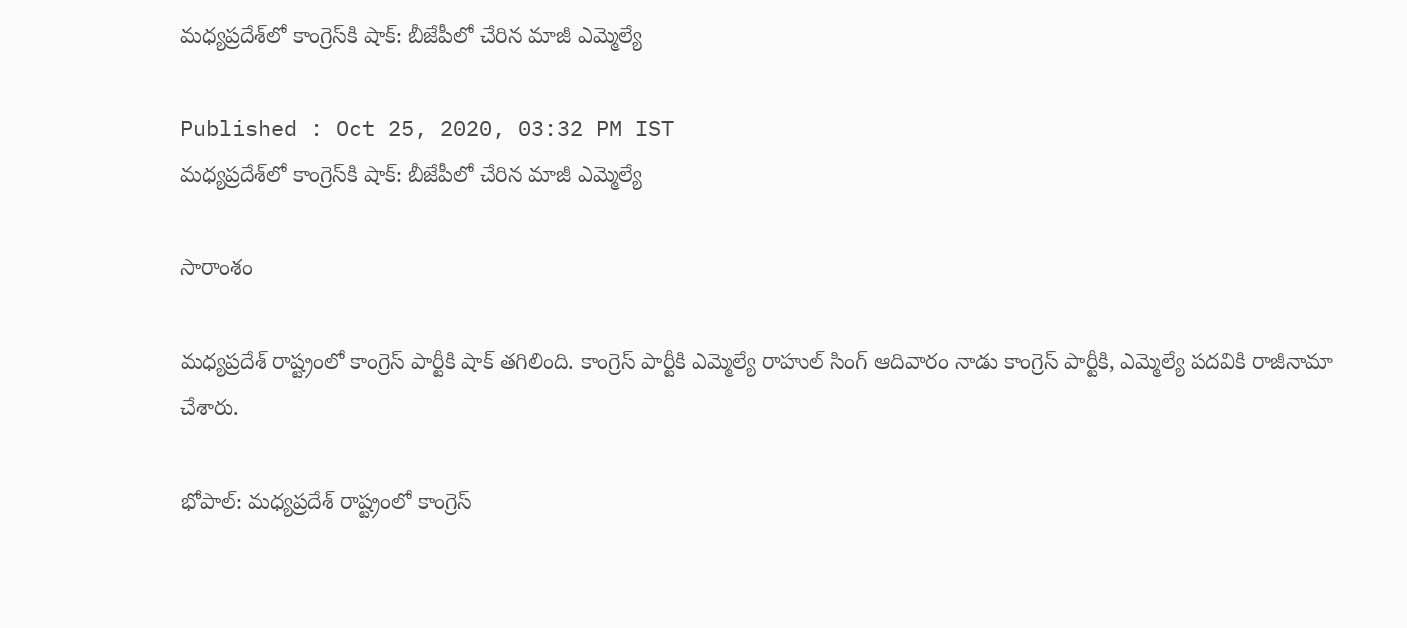మధ్యప్రదేశ్‌లో కాంగ్రెస్‌కి షాక్: బీజేపీలో చేరిన మాజీ ఎమ్మెల్యే

Published : Oct 25, 2020, 03:32 PM IST
మధ్యప్రదేశ్‌లో కాంగ్రెస్‌కి షాక్: బీజేపీలో చేరిన మాజీ ఎమ్మెల్యే

సారాంశం

మధ్యప్రదేశ్ రాష్ట్రంలో కాంగ్రెస్ పార్టీకి షాక్ తగిలింది. కాంగ్రెస్ పార్టీకి ఎమ్మెల్యే రాహుల్ సింగ్ ఆదివారం నాడు కాంగ్రెస్ పార్టీకి, ఎమ్మెల్యే పదవికి రాజీనామా చేశారు.

భోపాల్: మధ్యప్రదేశ్ రాష్ట్రంలో కాంగ్రెస్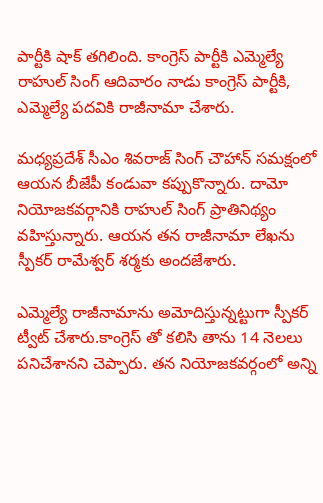పార్టీకి షాక్ తగిలింది. కాంగ్రెస్ పార్టీకి ఎమ్మెల్యే రాహుల్ సింగ్ ఆదివారం నాడు కాంగ్రెస్ పార్టీకి, ఎమ్మెల్యే పదవికి రాజీనామా చేశారు.

మధ్యప్రదేశ్ సీఎం శివరాజ్ సింగ్ చౌహాన్ సమక్షంలో ఆయన బీజేపీ కండువా కప్పుకొన్నారు. దామో నియోజకవర్గానికి రాహుల్ సింగ్ ప్రాతినిథ్యం వహిస్తున్నారు. ఆయన తన రాజీనామా లేఖను స్పీకర్ రామేశ్వర్ శర్మకు అందజేశారు.

ఎమ్మెల్యే రాజీనామాను అమోదిస్తున్నట్టుగా స్పీకర్ ట్వీట్ చేశారు.కాంగ్రెస్ తో కలిసి తాను 14 నెలలు పనిచేశానని చెప్పారు. తన నియోజకవర్గంలో అన్ని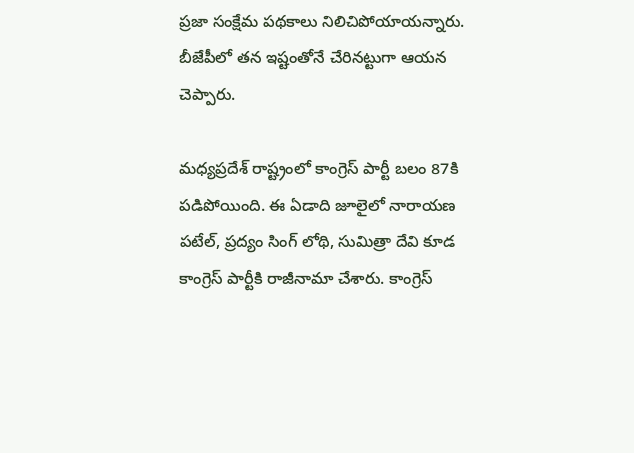ప్రజా సంక్షేమ పథకాలు నిలిచిపోయాయన్నారు. బీజేపీలో తన ఇష్టంతోనే చేరినట్టుగా ఆయన చెప్పారు.

మధ్యప్రదేశ్ రాష్ట్రంలో కాంగ్రెస్ పార్టీ బలం 87కి పడిపోయింది. ఈ ఏడాది జూలైలో నారాయణ పటేల్, ప్రద్యం సింగ్ లోథి, సుమిత్రా దేవి కూడ కాంగ్రెస్ పార్టీకి రాజీనామా చేశారు. కాంగ్రెస్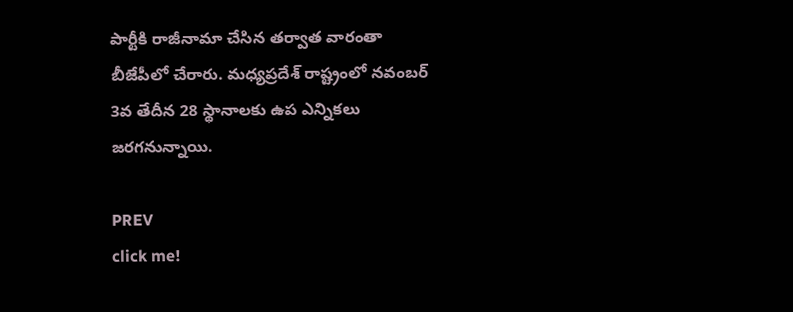పార్టీకి రాజీనామా చేసిన తర్వాత వారంతా బీజేపీలో చేరారు. మధ్యప్రదేశ్ రాష్ట్రంలో నవంబర్ 3వ తేదీన 28 స్థానాలకు ఉప ఎన్నికలు జరగనున్నాయి.

PREV
click me!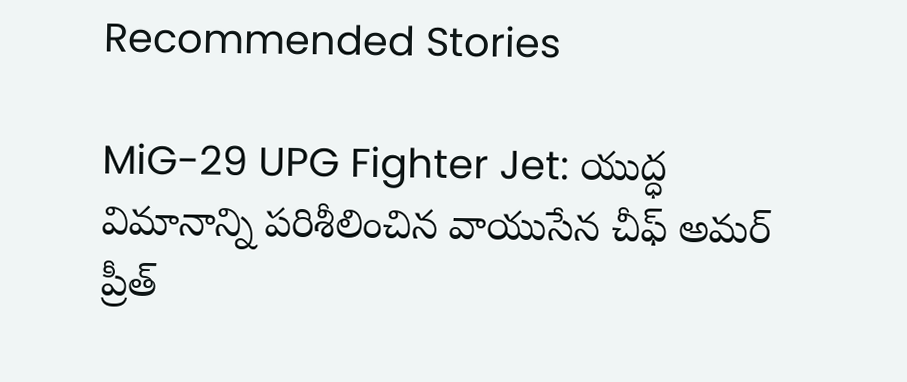Recommended Stories

MiG-29 UPG Fighter Jet: యుద్ధ విమానాన్ని పరిశీలించిన వాయుసేన చీఫ్ అమర్ ప్రీత్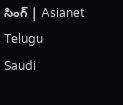సింగ్ | Asianet Telugu
Saudi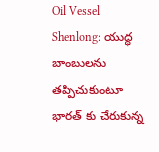Oil Vessel Shenlong: యుద్ధ బాంబులను తప్పిచుకుంటూ భారత్ కు చేరుకున్న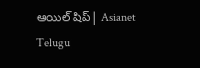ఆయిల్ షిప్| Asianet Telugu